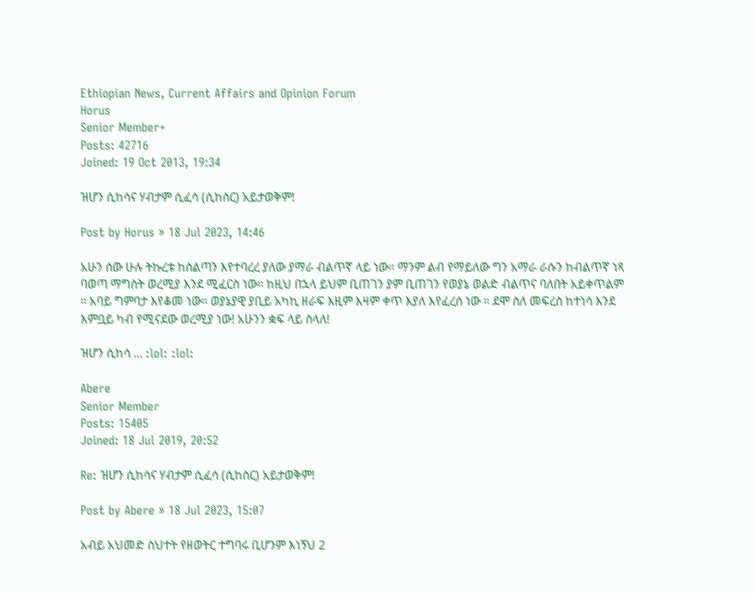Ethiopian News, Current Affairs and Opinion Forum
Horus
Senior Member+
Posts: 42716
Joined: 19 Oct 2013, 19:34

ዝሆን ሲከሳና ሃብታም ሲፈሳ (ሲከስር) አይታወቅም!

Post by Horus » 18 Jul 2023, 14:46

አሁን ሰው ሁሉ ትኩረቱ ከስልጣን እየተባረረ ያለው ያማራ ብልጥኛ ላይ ነው። ማንም ልብ የማይለው ግን አማራ ራሱን ከብልጥኛ ነጻ ባወጣ ማግስት ወረሚያ እንደ ሚፈርስ ነው። ከዚህ በኋላ ይህም ቢጠገን ያም ቢጠገን የወያኔ ወልድ ብልጥና ባለበት አይቀጥልም ። አባይ ግምባታ እየቆመ ነው። ወያኔያዊ ያቢይ አካኪ ዘራፍ እዚም እዛም ቀጥ እያለ እየፈረሰ ነው ። ደሞ ስለ መፍረስ ከተነሳ እንደ እምቧይ ካብ የሚናደው ወረሚያ ነው! አሁንን ቋፍ ላይ ስላለ!

ዝሆን ሲከሳ ... :lol: :lol:

Abere
Senior Member
Posts: 15405
Joined: 18 Jul 2019, 20:52

Re: ዝሆን ሲከሳና ሃብታም ሲፈሳ (ሲከስር) አይታወቅም!

Post by Abere » 18 Jul 2023, 15:07

አብይ አህመድ ስህተት የዘወትር ተግባሩ ቢሆንም እነኝህ 2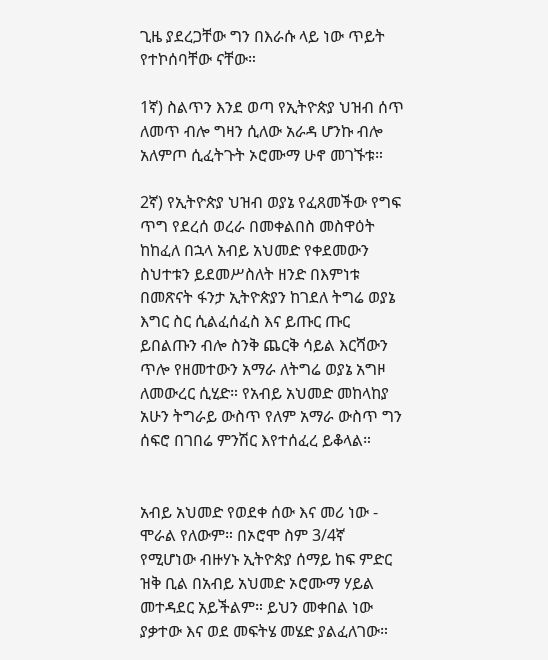ጊዜ ያደረጋቸው ግን በእራሱ ላይ ነው ጥይት የተኮሰባቸው ናቸው።

1ኛ) ስልጥን እንደ ወጣ የኢትዮጵያ ህዝብ ሰጥ ለመጥ ብሎ ግዛን ሲለው አራዳ ሆንኩ ብሎ አለምጦ ሲፈትጉት ኦሮሙማ ሁኖ መገኙቱ።

2ኛ) የኢትዮጵያ ህዝብ ወያኔ የፈጸመችው የግፍ ጥግ የደረሰ ወረራ በመቀልበስ መስዋዕት ከከፈለ በኋላ አብይ አህመድ የቀደመውን ስህተቱን ይደመሥስለት ዘንድ በእምነቱ በመጽናት ፋንታ ኢትዮጵያን ከገደለ ትግሬ ወያኔ እግር ስር ሲልፈሰፈስ እና ይጡር ጡር ይበልጡን ብሎ ስንቅ ጨርቅ ሳይል እርሻውን ጥሎ የዘመተውን አማራ ለትግሬ ወያኔ አግዞ ለመውረር ሲሂድ። የአብይ አህመድ መከላከያ አሁን ትግራይ ውስጥ የለም አማራ ውስጥ ግን ሰፍሮ በገበሬ ምንሽር እየተሰፈረ ይቆላል።


አብይ አህመድ የወደቀ ሰው እና መሪ ነው - ሞራል የለውም። በኦሮሞ ስም 3/4ኛ የሚሆነው ብዙሃኑ ኢትዮጵያ ሰማይ ከፍ ምድር ዝቅ ቢል በአብይ አህመድ ኦሮሙማ ሃይል መተዳደር አይችልም። ይህን መቀበል ነው ያቃተው እና ወደ መፍትሄ መሄድ ያልፈለገው።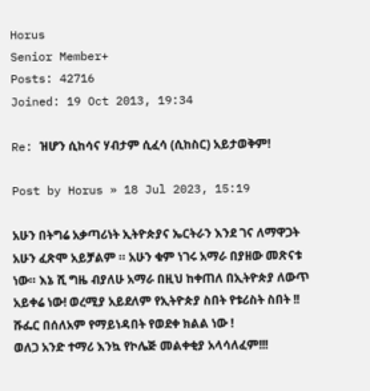Horus
Senior Member+
Posts: 42716
Joined: 19 Oct 2013, 19:34

Re: ዝሆን ሲከሳና ሃብታም ሲፈሳ (ሲከስር) አይታወቅም!

Post by Horus » 18 Jul 2023, 15:19

አሁን በትግሬ አቃጣሪነት ኢትዮጵያና ኤርትራን እንደ ገና ለማዋጋት አሁን ፈጽሞ አይቻልም ። አሁን ቁም ነገሩ አማራ በያዘው መጽናቱ ነው። እኔ ሺ ግዜ ብያለሁ አማራ በዚህ ከቀጠለ በኢትዮጵያ ለውጥ አይቀሬ ነው! ወረሚያ አይደለም የኢትዮጵያ ስበት የቱሪስት ስበት !! ሹፌር በሰለአም የማይነዳበት የወደቀ ክልል ነው !
ወለጋ አንድ ተማሪ እንኳ የኮሌጅ መልቀቂያ አላሳለፈም!!!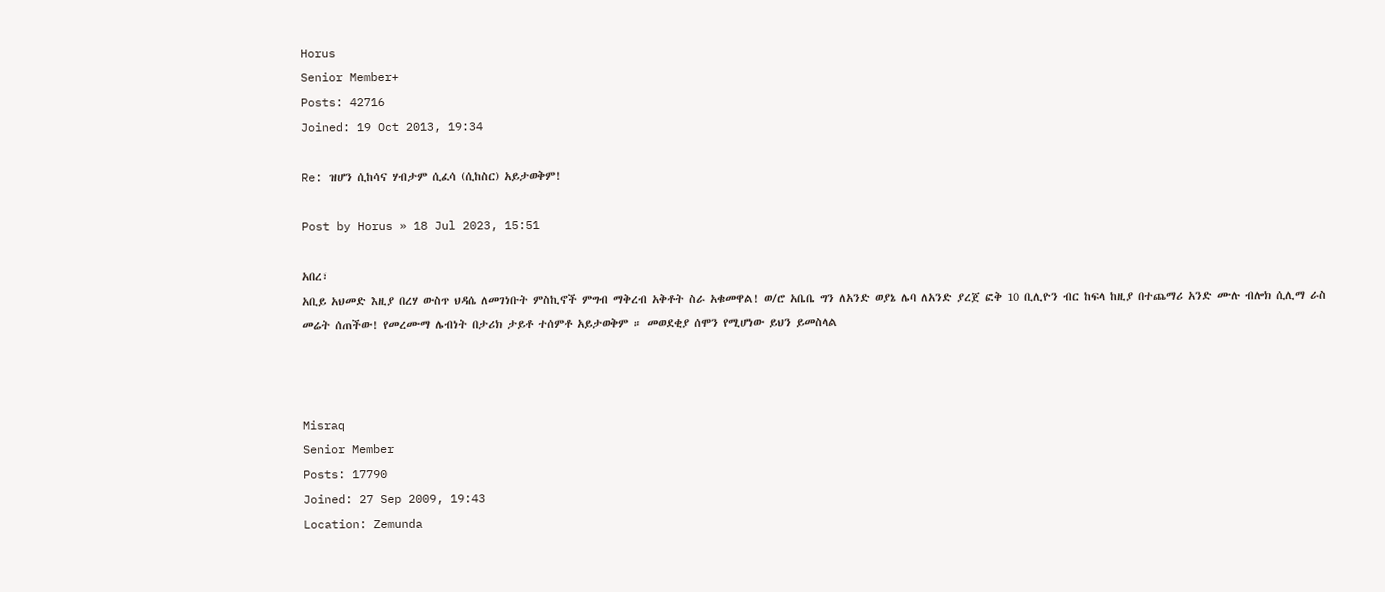Horus
Senior Member+
Posts: 42716
Joined: 19 Oct 2013, 19:34

Re: ዝሆን ሲከሳና ሃብታም ሲፈሳ (ሲከስር) አይታወቅም!

Post by Horus » 18 Jul 2023, 15:51

አበረ፣
አቢይ አህመድ እዚያ በረሃ ውስጥ ህዳሴ ለመገነቡት ምስኪኖች ምግብ ማቅረብ አቅቶት ስራ አቁመዋል! ወ/ሮ አቤቤ ግን ለአንድ ወያኔ ሌባ ለአንድ ያረጀ ፎቅ 10 ቢሊዮን ብር ከፍላ ከዚያ በተጨማሪ አንድ ሙሉ ብሎክ ሲሊማ ራስ መሬት ሰጠችው! የመረሙማ ሌብነት በታሪክ ታይቶ ተሰምቶ አይታወቅም ። መወደቂያ ሰሞን የሚሆነው ይህን ይመስላል



Misraq
Senior Member
Posts: 17790
Joined: 27 Sep 2009, 19:43
Location: Zemunda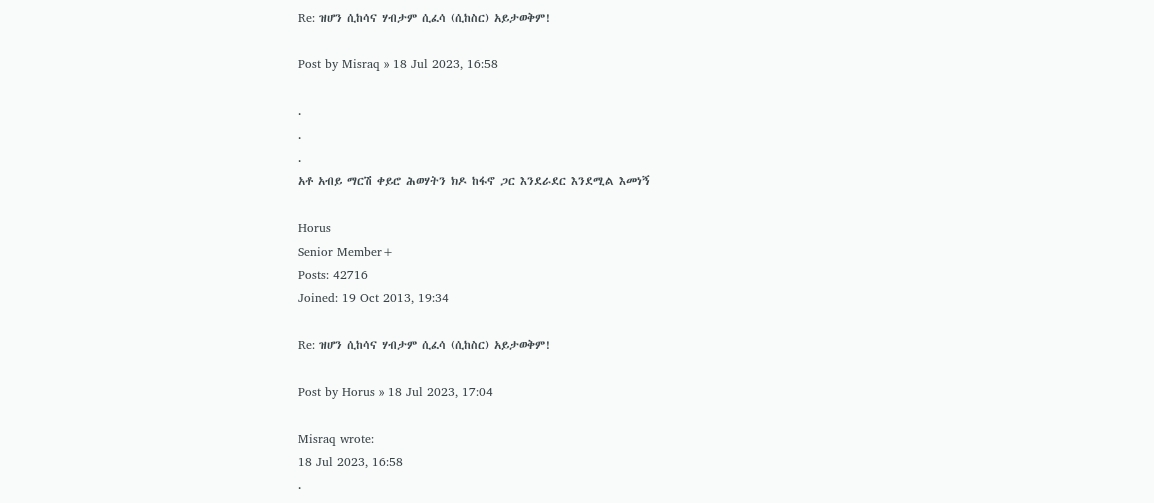Re: ዝሆን ሲከሳና ሃብታም ሲፈሳ (ሲከስር) አይታወቅም!

Post by Misraq » 18 Jul 2023, 16:58

.
.
.
አቶ አብይ ማርሽ ቀይሮ ሕወሃትን ክዶ ከፋኖ ጋር እንደራደር እንደሚል እመነኝ

Horus
Senior Member+
Posts: 42716
Joined: 19 Oct 2013, 19:34

Re: ዝሆን ሲከሳና ሃብታም ሲፈሳ (ሲከስር) አይታወቅም!

Post by Horus » 18 Jul 2023, 17:04

Misraq wrote:
18 Jul 2023, 16:58
.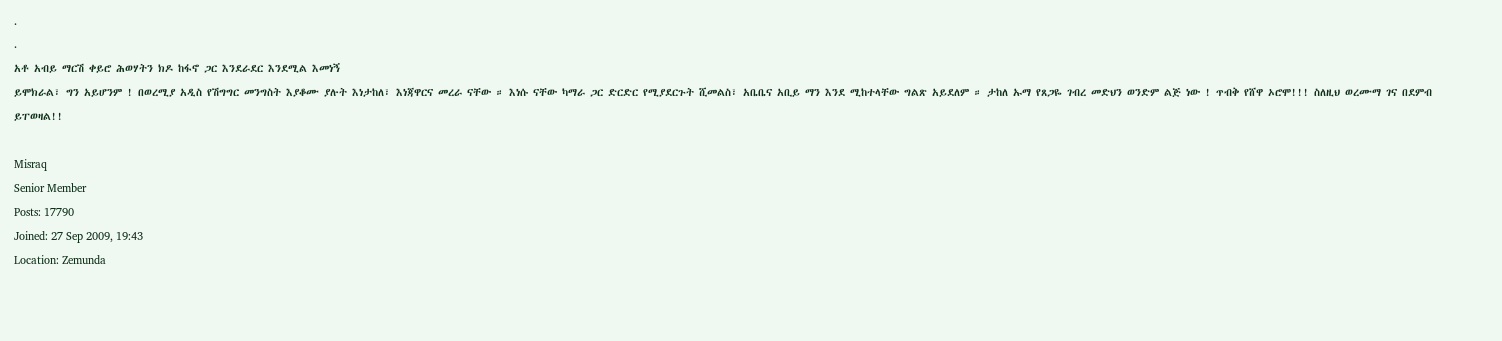.
.
አቶ አብይ ማርሽ ቀይሮ ሕወሃትን ክዶ ከፋኖ ጋር እንደራደር እንደሚል እመነኝ
ይሞክራል፣ ግን አይሆንም ! በወረሚያ አዲስ የሽግግር መንግስት እያቆሙ ያሉት እነታከለ፣ እነጃዋርና መረራ ናቸው ። እነሱ ናቸው ካማራ ጋር ድርድር የሚያደርጉት ሺመልስ፣ አቤቤና አቢይ ማን እንደ ሚከተላቸው ግልጽ አይደለም ። ታከለ ኡማ የጸጋዬ ገብረ መድህን ወንድም ልጅ ነው ! ጥብቅ የሸዋ ኦሮሞ!!! ስለዚህ ወረሙማ ገና በደምብ ይፐወዛል!!

Misraq
Senior Member
Posts: 17790
Joined: 27 Sep 2009, 19:43
Location: Zemunda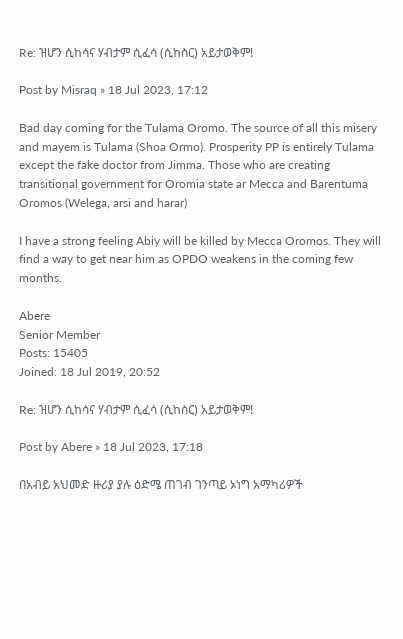Re: ዝሆን ሲከሳና ሃብታም ሲፈሳ (ሲከስር) አይታወቅም!

Post by Misraq » 18 Jul 2023, 17:12

Bad day coming for the Tulama Oromo. The source of all this misery and mayem is Tulama (Shoa Ormo). Prosperity PP is entirely Tulama except the fake doctor from Jimma. Those who are creating transitional government for Oromia state ar Mecca and Barentuma Oromos (Welega, arsi and harar)

I have a strong feeling Abiy will be killed by Mecca Oromos. They will find a way to get near him as OPDO weakens in the coming few months.

Abere
Senior Member
Posts: 15405
Joined: 18 Jul 2019, 20:52

Re: ዝሆን ሲከሳና ሃብታም ሲፈሳ (ሲከስር) አይታወቅም!

Post by Abere » 18 Jul 2023, 17:18

በአብይ አህመድ ዙሪያ ያሉ ዕድሜ ጠገብ ገንጣይ ኦነግ አማካሪዎች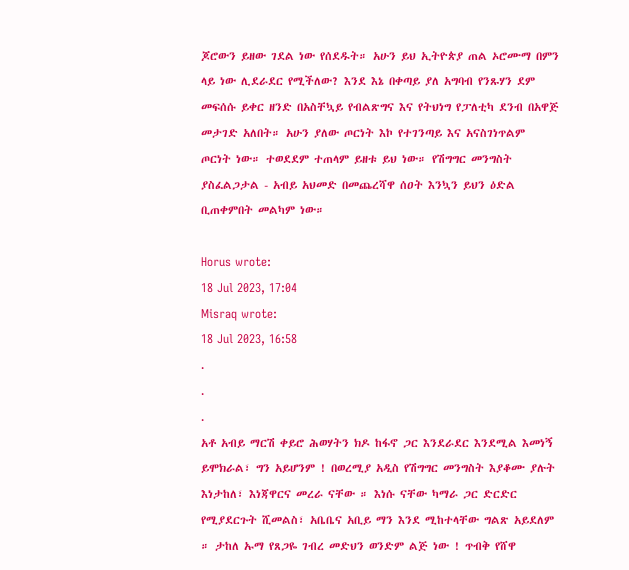ጆሮውን ይዘው ገደል ነው የሰደዱት። አሁን ይህ ኢትዮጵያ ጠል ኦሮሙማ በምን ላይ ነው ሊደራደር የሚችለው? እንደ እኔ በቀጣይ ያለ አግባብ የንጹሃን ደም መፍሰሱ ይቀር ዘንድ በአስቸኳይ የብልጽግና እና የትህነግ የፓለቲካ ደንብ በአዋጅ መታገድ አለበት። አሁን ያለው ጦርነት እኮ የተገንጣይ እና አናስገነጥልም ጦርነት ነው። ተወደደም ተጠላም ይዘቱ ይህ ነው። የሽግግር መንግስት ያስፈልጋታል - አብይ አህመድ በመጨረሻዋ ሰዐት እንኳን ይህን ዕድል ቢጠቀምበት መልካም ነው።

Horus wrote:
18 Jul 2023, 17:04
Misraq wrote:
18 Jul 2023, 16:58
.
.
.
አቶ አብይ ማርሽ ቀይሮ ሕወሃትን ክዶ ከፋኖ ጋር እንደራደር እንደሚል እመነኝ
ይሞክራል፣ ግን አይሆንም ! በወረሚያ አዲስ የሽግግር መንግስት እያቆሙ ያሉት እነታከለ፣ እነጃዋርና መረራ ናቸው ። እነሱ ናቸው ካማራ ጋር ድርድር የሚያደርጉት ሺመልስ፣ አቤቤና አቢይ ማን እንደ ሚከተላቸው ግልጽ አይደለም ። ታከለ ኡማ የጸጋዬ ገብረ መድህን ወንድም ልጅ ነው ! ጥብቅ የሸዋ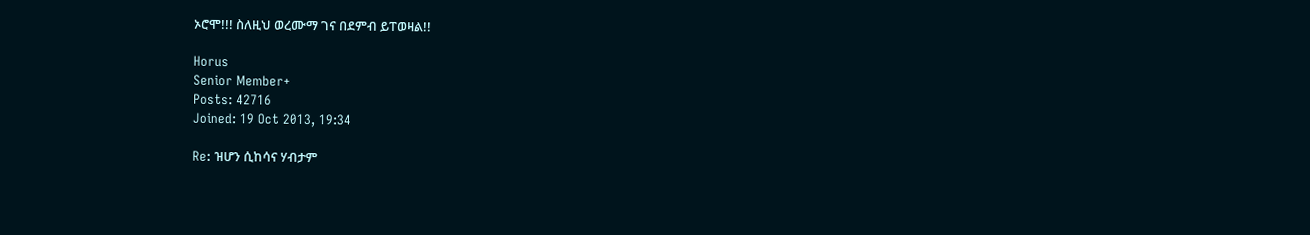ኦሮሞ!!! ስለዚህ ወረሙማ ገና በደምብ ይፐወዛል!!

Horus
Senior Member+
Posts: 42716
Joined: 19 Oct 2013, 19:34

Re: ዝሆን ሲከሳና ሃብታም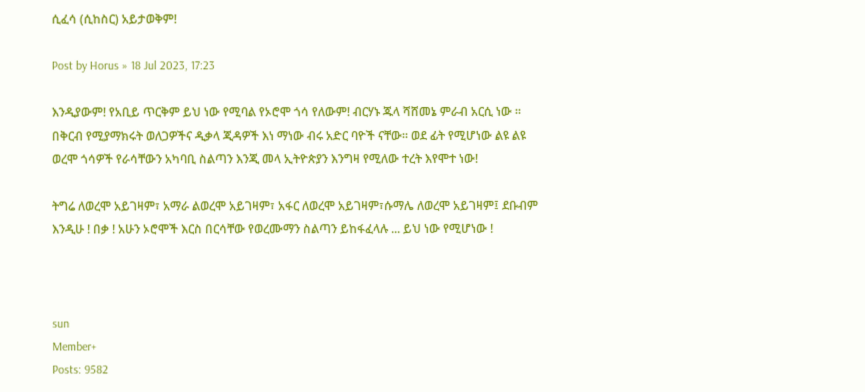ሲፈሳ (ሲከስር) አይታወቅም!

Post by Horus » 18 Jul 2023, 17:23

እንዲያውም! የአቢይ ጥርቅም ይህ ነው የሚባል የኦሮሞ ጎሳ የለውም! ብርሃኑ ጁላ ሻሸመኔ ምራብ አርሲ ነው ። በቅርብ የሚያማክሩት ወለጋዎችና ዲቃላ ጂዳዎች እነ ማነው ብሩ አድር ባዮች ናቸው። ወደ ፊት የሚሆነው ልዩ ልዩ ወረሞ ጎሳዎች የራሳቸውን አካባቢ ስልጣን እንጂ መላ ኢትዮጵያን እንግዛ የሚለው ተረት እየሞተ ነው!

ትግሬ ለወረሞ አይገዛም፣ አማራ ልወረሞ አይገዛም፣ አፋር ለወረሞ አይገዛም፣ሱማሌ ለወረሞ አይገዛም፤ ደቡብም እንዲሁ ! በቃ ! አሁን ኦሮሞች እርስ በርሳቸው የወረሙማን ስልጣን ይከፋፈላሉ ... ይህ ነው የሚሆነው !



sun
Member+
Posts: 9582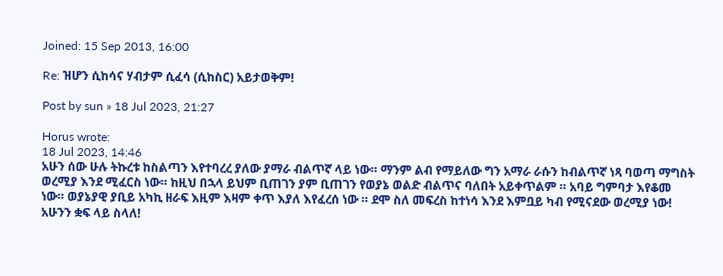Joined: 15 Sep 2013, 16:00

Re: ዝሆን ሲከሳና ሃብታም ሲፈሳ (ሲከስር) አይታወቅም!

Post by sun » 18 Jul 2023, 21:27

Horus wrote:
18 Jul 2023, 14:46
አሁን ሰው ሁሉ ትኩረቱ ከስልጣን እየተባረረ ያለው ያማራ ብልጥኛ ላይ ነው። ማንም ልብ የማይለው ግን አማራ ራሱን ከብልጥኛ ነጻ ባወጣ ማግስት ወረሚያ እንደ ሚፈርስ ነው። ከዚህ በኋላ ይህም ቢጠገን ያም ቢጠገን የወያኔ ወልድ ብልጥና ባለበት አይቀጥልም ። አባይ ግምባታ እየቆመ ነው። ወያኔያዊ ያቢይ አካኪ ዘራፍ እዚም እዛም ቀጥ እያለ እየፈረሰ ነው ። ደሞ ስለ መፍረስ ከተነሳ እንደ እምቧይ ካብ የሚናደው ወረሚያ ነው! አሁንን ቋፍ ላይ ስላለ!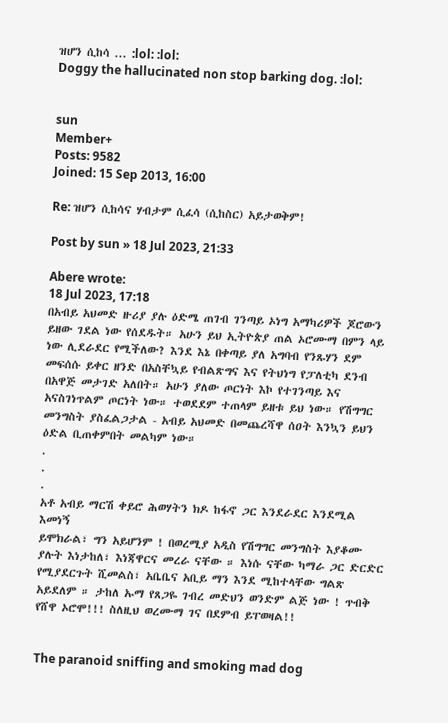ዝሆን ሲከሳ ... :lol: :lol:
Doggy the hallucinated non stop barking dog. :lol:


sun
Member+
Posts: 9582
Joined: 15 Sep 2013, 16:00

Re: ዝሆን ሲከሳና ሃብታም ሲፈሳ (ሲከስር) አይታወቅም!

Post by sun » 18 Jul 2023, 21:33

Abere wrote:
18 Jul 2023, 17:18
በአብይ አህመድ ዙሪያ ያሉ ዕድሜ ጠገብ ገንጣይ ኦነግ አማካሪዎች ጆሮውን ይዘው ገደል ነው የሰደዱት። አሁን ይህ ኢትዮጵያ ጠል ኦሮሙማ በምን ላይ ነው ሊደራደር የሚችለው? እንደ እኔ በቀጣይ ያለ አግባብ የንጹሃን ደም መፍሰሱ ይቀር ዘንድ በአስቸኳይ የብልጽግና እና የትህነግ የፓለቲካ ደንብ በአዋጅ መታገድ አለበት። አሁን ያለው ጦርነት እኮ የተገንጣይ እና አናስገነጥልም ጦርነት ነው። ተወደደም ተጠላም ይዘቱ ይህ ነው። የሽግግር መንግስት ያስፈልጋታል - አብይ አህመድ በመጨረሻዋ ሰዐት እንኳን ይህን ዕድል ቢጠቀምበት መልካም ነው።
.
.
.
አቶ አብይ ማርሽ ቀይሮ ሕወሃትን ክዶ ከፋኖ ጋር እንደራደር እንደሚል እመነኝ
ይሞክራል፣ ግን አይሆንም ! በወረሚያ አዲስ የሽግግር መንግስት እያቆሙ ያሉት እነታከለ፣ እነጃዋርና መረራ ናቸው ። እነሱ ናቸው ካማራ ጋር ድርድር የሚያደርጉት ሺመልስ፣ አቤቤና አቢይ ማን እንደ ሚከተላቸው ግልጽ አይደለም ። ታከለ ኡማ የጸጋዬ ገብረ መድህን ወንድም ልጅ ነው ! ጥብቅ የሸዋ ኦሮሞ!!! ስለዚህ ወረሙማ ገና በደምብ ይፐወዛል!!


The paranoid sniffing and smoking mad dog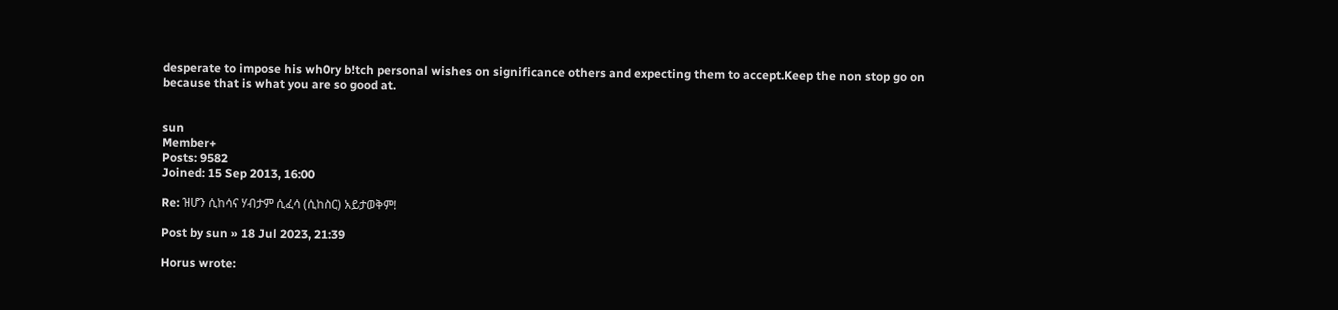desperate to impose his wh0ry b!tch personal wishes on significance others and expecting them to accept.Keep the non stop go on because that is what you are so good at.


sun
Member+
Posts: 9582
Joined: 15 Sep 2013, 16:00

Re: ዝሆን ሲከሳና ሃብታም ሲፈሳ (ሲከስር) አይታወቅም!

Post by sun » 18 Jul 2023, 21:39

Horus wrote: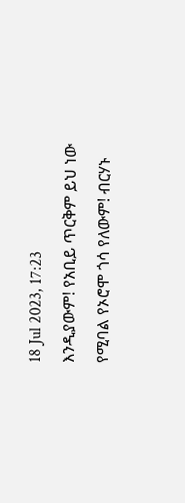18 Jul 2023, 17:23
እንዲያውም! የአቢይ ጥርቅም ይህ ነው የሚባል የኦሮሞ ጎሳ የለውም! ብርሃኑ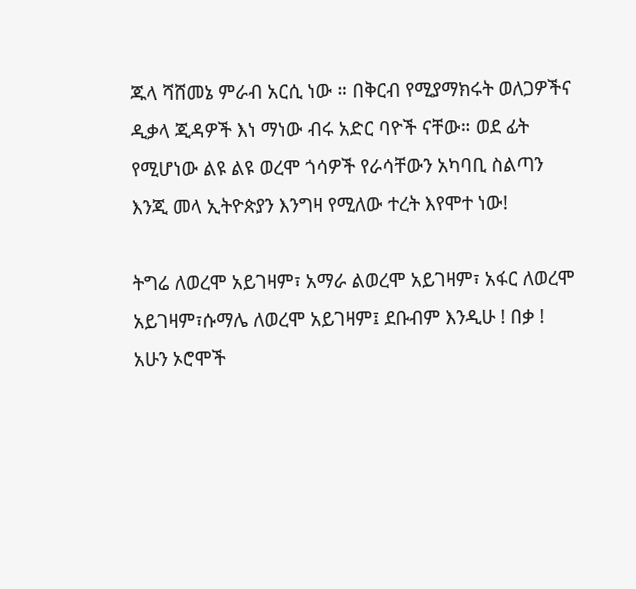ጁላ ሻሸመኔ ምራብ አርሲ ነው ። በቅርብ የሚያማክሩት ወለጋዎችና ዲቃላ ጂዳዎች እነ ማነው ብሩ አድር ባዮች ናቸው። ወደ ፊት የሚሆነው ልዩ ልዩ ወረሞ ጎሳዎች የራሳቸውን አካባቢ ስልጣን እንጂ መላ ኢትዮጵያን እንግዛ የሚለው ተረት እየሞተ ነው!

ትግሬ ለወረሞ አይገዛም፣ አማራ ልወረሞ አይገዛም፣ አፋር ለወረሞ አይገዛም፣ሱማሌ ለወረሞ አይገዛም፤ ደቡብም እንዲሁ ! በቃ ! አሁን ኦሮሞች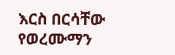እርስ በርሳቸው የወረሙማን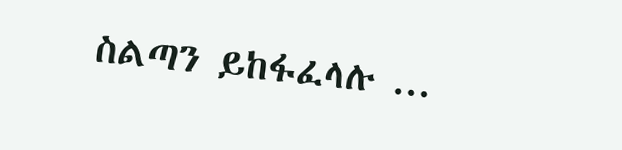ስልጣን ይከፋፈላሉ ...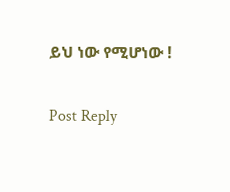ይህ ነው የሚሆነው !


Post Reply